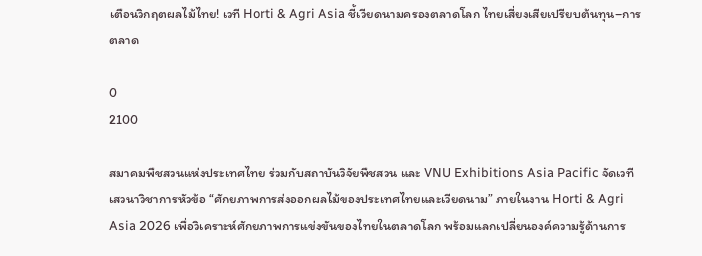เตือนวิกฤตผลไม้ไทย! เวที Horti & Agri Asia ชี้เวียดนามครองตลาดโลก ไทยเสี่ยงเสียเปรียบต้นทุน–การตลาด

0
2100

สมาคมพืชสวนแห่งประเทศไทย ร่วมกับสถาบันวิจัยพืชสวน และ VNU Exhibitions Asia Pacific จัดเวทีเสวนาวิชาการหัวข้อ “ศักยภาพการส่งออกผลไม้ของประเทศไทยและเวียดนาม” ภายในงาน Horti & Agri Asia 2026 เพื่อวิเคราะห์ศักยภาพการแข่งขันของไทยในตลาดโลก พร้อมแลกเปลี่ยนองค์ความรู้ด้านการ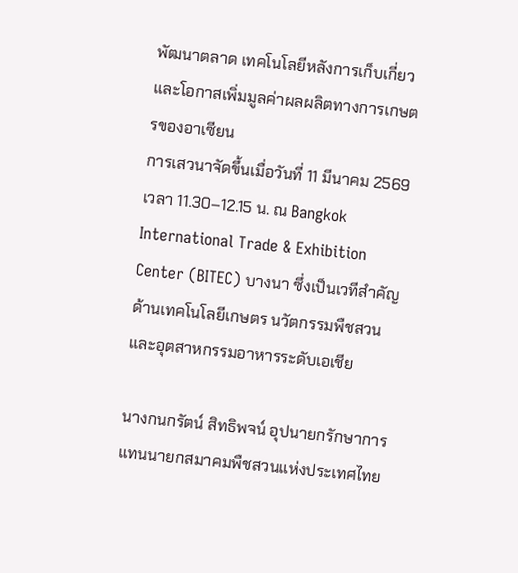พัฒนาตลาด เทคโนโลยีหลังการเก็บเกี่ยว และโอกาสเพิ่มมูลค่าผลผลิตทางการเกษตรของอาเซียน
การเสวนาจัดขึ้นเมื่อวันที่ 11 มีนาคม 2569 เวลา 11.30–12.15 น. ณ Bangkok International Trade & Exhibition Center (BITEC) บางนา ซึ่งเป็นเวทีสำคัญด้านเทคโนโลยีเกษตร นวัตกรรมพืชสวน และอุตสาหกรรมอาหารระดับเอเชีย

นางกนกรัตน์ สิทธิพจน์ อุปนายกรักษาการแทนนายกสมาคมพืชสวนแห่งประเทศไทย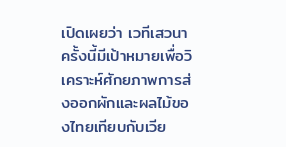เปิดเผยว่า เวทีเสวนาครั้งนี้มีเป้าหมายเพื่อวิเคราะห์ศักยภาพการส่งออกผักและผลไม้ของไทยเทียบกับเวีย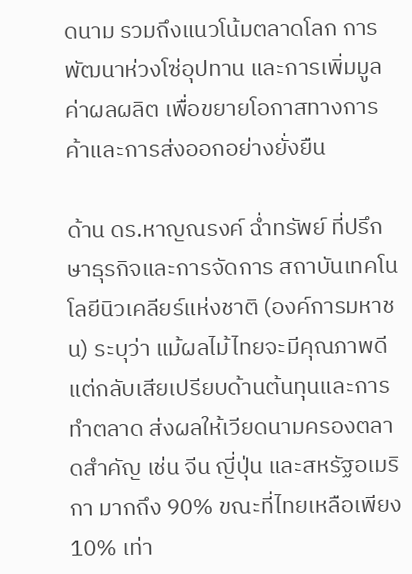ดนาม รวมถึงแนวโน้มตลาดโลก การพัฒนาห่วงโซ่อุปทาน และการเพิ่มมูลค่าผลผลิต เพื่อขยายโอกาสทางการค้าและการส่งออกอย่างยั่งยืน

ด้าน ดร.หาญณรงค์ ฉ่ำทรัพย์ ที่ปรึกษาธุรกิจและการจัดการ สถาบันเทคโนโลยีนิวเคลียร์แห่งชาติ (องค์การมหาชน) ระบุว่า แม้ผลไม้ไทยจะมีคุณภาพดี แต่กลับเสียเปรียบด้านต้นทุนและการทำตลาด ส่งผลให้เวียดนามครองตลาดสำคัญ เช่น จีน ญี่ปุ่น และสหรัฐอเมริกา มากถึง 90% ขณะที่ไทยเหลือเพียง 10% เท่า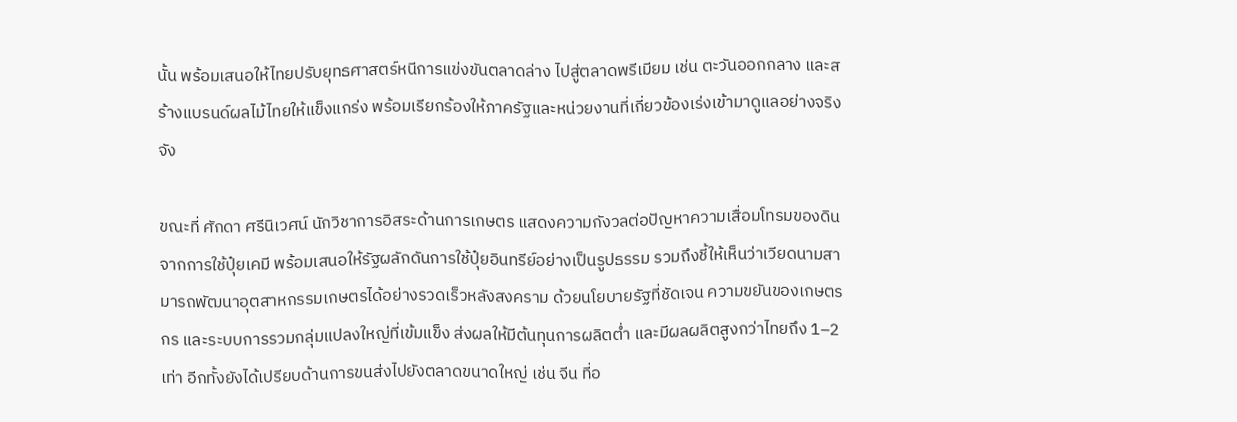นั้น พร้อมเสนอให้ไทยปรับยุทธศาสตร์หนีการแข่งขันตลาดล่าง ไปสู่ตลาดพรีเมียม เช่น ตะวันออกกลาง และสร้างแบรนด์ผลไม้ไทยให้แข็งแกร่ง พร้อมเรียกร้องให้ภาครัฐและหน่วยงานที่เกี่ยวข้องเร่งเข้ามาดูแลอย่างจริงจัง

ขณะที่ ศักดา ศรีนิเวศน์ นักวิชาการอิสระด้านการเกษตร แสดงความกังวลต่อปัญหาความเสื่อมโทรมของดินจากการใช้ปุ๋ยเคมี พร้อมเสนอให้รัฐผลักดันการใช้ปุ๋ยอินทรีย์อย่างเป็นรูปธรรม รวมถึงชี้ให้เห็นว่าเวียดนามสามารถพัฒนาอุตสาหกรรมเกษตรได้อย่างรวดเร็วหลังสงคราม ด้วยนโยบายรัฐที่ชัดเจน ความขยันของเกษตรกร และระบบการรวมกลุ่มแปลงใหญ่ที่เข้มแข็ง ส่งผลให้มีต้นทุนการผลิตต่ำ และมีผลผลิตสูงกว่าไทยถึง 1–2 เท่า อีกทั้งยังได้เปรียบด้านการขนส่งไปยังตลาดขนาดใหญ่ เช่น จีน ที่อ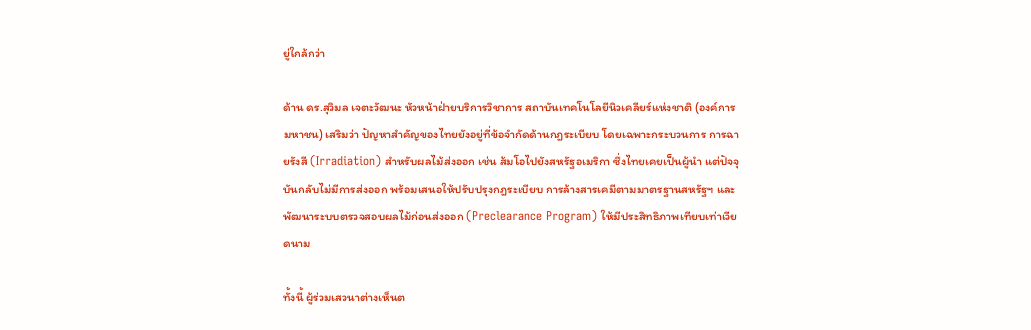ยู่ใกล้กว่า

ด้าน ดร.สุวิมล เจตะวัฒนะ หัวหน้าฝ่ายบริการวิชาการ สถาบันเทคโนโลยีนิวเคลียร์แห่งชาติ (องค์การมหาชน) เสริมว่า ปัญหาสำคัญของไทยยังอยู่ที่ข้อจำกัดด้านกฎระเบียบ โดยเฉพาะกระบวนการ การฉายรังสี (Irradiation) สำหรับผลไม้ส่งออก เช่น ส้มโอไปยังสหรัฐอเมริกา ซึ่งไทยเคยเป็นผู้นำ แต่ปัจจุบันกลับไม่มีการส่งออก พร้อมเสนอให้ปรับปรุงกฎระเบียบ การล้างสารเคมีตามมาตรฐานสหรัฐฯ และพัฒนาระบบตรวจสอบผลไม้ก่อนส่งออก (Preclearance Program) ให้มีประสิทธิภาพเทียบเท่าเวียดนาม

ทั้งนี้ ผู้ร่วมเสวนาต่างเห็นต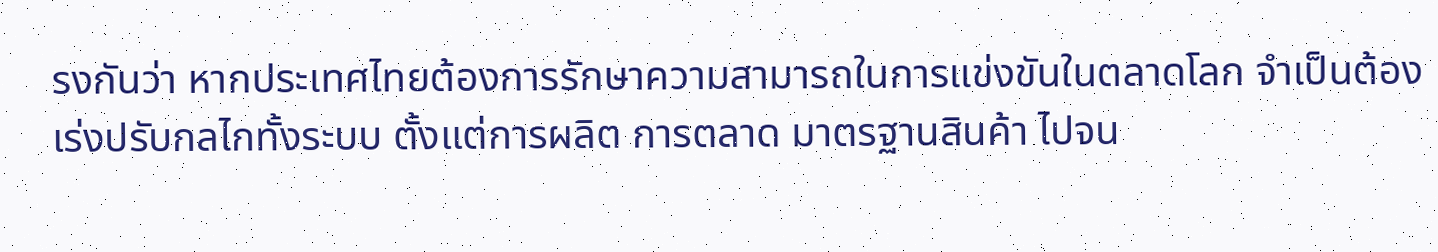รงกันว่า หากประเทศไทยต้องการรักษาความสามารถในการแข่งขันในตลาดโลก จำเป็นต้องเร่งปรับกลไกทั้งระบบ ตั้งแต่การผลิต การตลาด มาตรฐานสินค้า ไปจน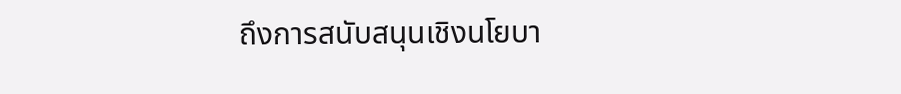ถึงการสนับสนุนเชิงนโยบา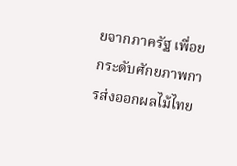ยจากภาครัฐ เพื่อยกระดับศักยภาพการส่งออกผลไม้ไทย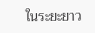ในระยะยาว